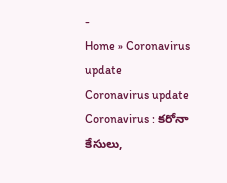-
Home » Coronavirus update
Coronavirus update
Coronavirus : కరోనా కేసులు,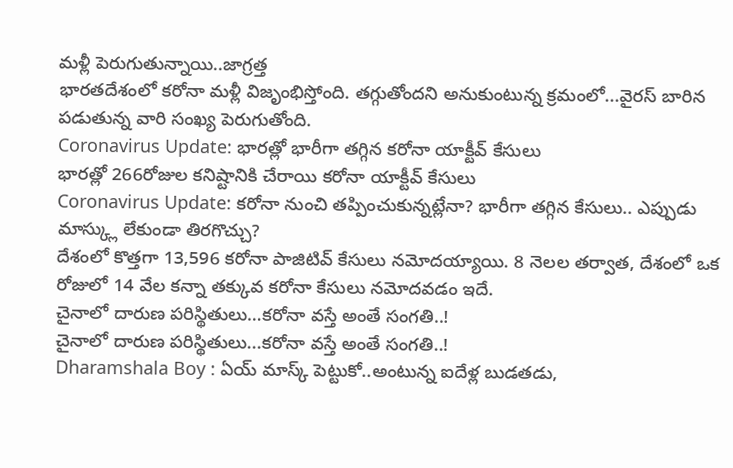మళ్లీ పెరుగుతున్నాయి..జాగ్రత్త
భారతదేశంలో కరోనా మళ్లీ విజృంభిస్తోంది. తగ్గుతోందని అనుకుంటున్న క్రమంలో...వైరస్ బారిన పడుతున్న వారి సంఖ్య పెరుగుతోంది.
Coronavirus Update: భారత్లో భారీగా తగ్గిన కరోనా యాక్టీవ్ కేసులు
భారత్లో 266రోజుల కనిష్టానికి చేరాయి కరోనా యాక్టీవ్ కేసులు
Coronavirus Update: కరోనా నుంచి తప్పించుకున్నట్లేనా? భారీగా తగ్గిన కేసులు.. ఎప్పుడు మాస్క్లు లేకుండా తిరగొచ్చు?
దేశంలో కొత్తగా 13,596 కరోనా పాజిటివ్ కేసులు నమోదయ్యాయి. 8 నెలల తర్వాత, దేశంలో ఒక రోజులో 14 వేల కన్నా తక్కువ కరోనా కేసులు నమోదవడం ఇదే.
చైనాలో దారుణ పరిస్థితులు…కరోనా వస్తే అంతే సంగతి..!
చైనాలో దారుణ పరిస్థితులు...కరోనా వస్తే అంతే సంగతి..!
Dharamshala Boy : ఏయ్ మాస్క్ పెట్టుకో..అంటున్న ఐదేళ్ల బుడతడు,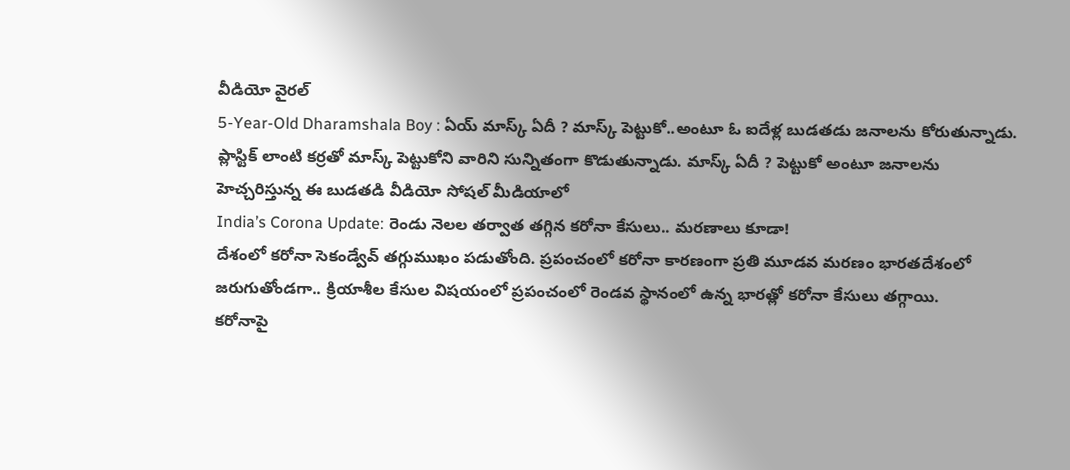వీడియో వైరల్
5-Year-Old Dharamshala Boy : ఏయ్ మాస్క్ ఏదీ ? మాస్క్ పెట్టుకో..అంటూ ఓ ఐదేళ్ల బుడతడు జనాలను కోరుతున్నాడు. ప్లాస్టిక్ లాంటి కర్రతో మాస్క్ పెట్టుకోని వారిని సున్నితంగా కొడుతున్నాడు. మాస్క్ ఏదీ ? పెట్టుకో అంటూ జనాలను హెచ్చరిస్తున్న ఈ బుడతడి వీడియో సోషల్ మీడియాలో
India’s Corona Update: రెండు నెలల తర్వాత తగ్గిన కరోనా కేసులు.. మరణాలు కూడా!
దేశంలో కరోనా సెకండ్వేవ్ తగ్గుముఖం పడుతోంది. ప్రపంచంలో కరోనా కారణంగా ప్రతి మూడవ మరణం భారతదేశంలో జరుగుతోండగా.. క్రియాశీల కేసుల విషయంలో ప్రపంచంలో రెండవ స్థానంలో ఉన్న భారత్లో కరోనా కేసులు తగ్గాయి.
కరోనాపై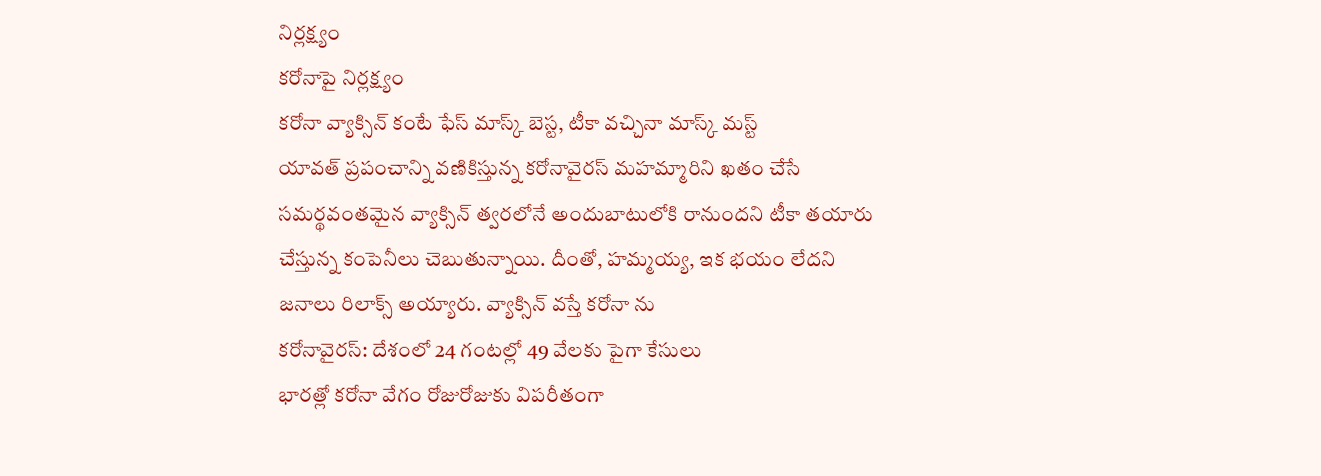నిర్లక్ష్యం
కరోనాపై నిర్లక్ష్యం
కరోనా వ్యాక్సిన్ కంటే ఫేస్ మాస్క్ బెస్ట, టీకా వచ్చినా మాస్క్ మస్ట్
యావత్ ప్రపంచాన్ని వణికిస్తున్న కరోనావైరస్ మహమ్మారిని ఖతం చేసే సమర్థవంతమైన వ్యాక్సిన్ త్వరలోనే అందుబాటులోకి రానుందని టీకా తయారు చేస్తున్న కంపెనీలు చెబుతున్నాయి. దీంతో, హమ్మయ్య, ఇక భయం లేదని జనాలు రిలాక్స్ అయ్యారు. వ్యాక్సిన్ వస్తే కరోనా ను
కరోనావైరస్: దేశంలో 24 గంటల్లో 49 వేలకు పైగా కేసులు
భారత్లో కరోనా వేగం రోజురోజుకు విపరీతంగా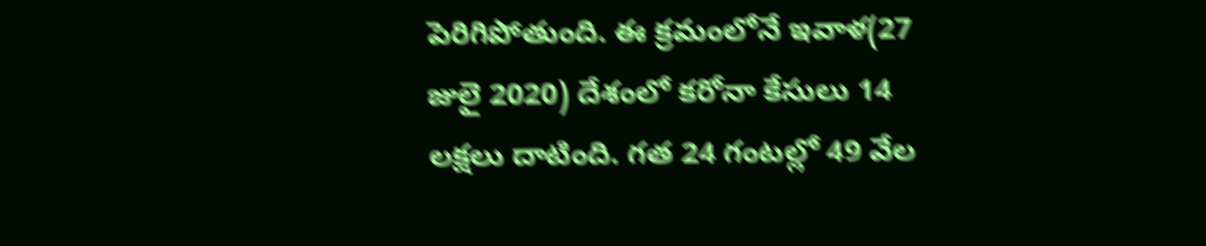పెరిగిపోతుంది. ఈ క్రమంలోనే ఇవాళ(27 జులై 2020) దేశంలో కరోనా కేసులు 14 లక్షలు దాటింది. గత 24 గంటల్లో 49 వేల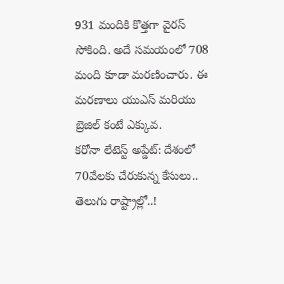931 మందికి కొత్తగా వైరస్ సోకింది. అదే సమయంలో 708 మంది కూడా మరణించారు. ఈ మరణాలు యుఎస్ మరియు బ్రెజిల్ కంటే ఎక్కువ.
కరోనా లేటెస్ట్ అప్డేట్: దేశంలో 70వేలకు చేరుకున్న కేసులు.. తెలుగు రాష్ట్రాల్లో..!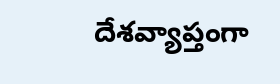దేశవ్యాప్తంగా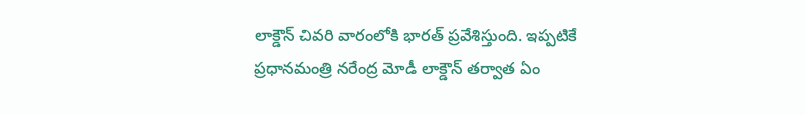లాక్డౌన్ చివరి వారంలోకి భారత్ ప్రవేశిస్తుంది. ఇప్పటికే ప్రధానమంత్రి నరేంద్ర మోడీ లాక్డౌన్ తర్వాత ఏం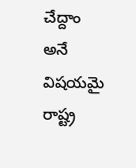చేద్దాం అనే విషయమై రాష్ట్ర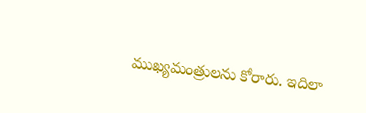ముఖ్యమంత్రులను కోరారు. ఇదిలా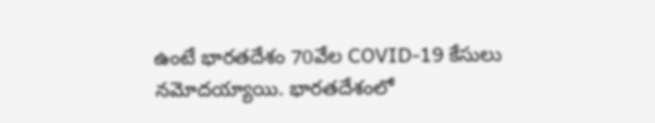ఉంటే భారతదేశం 70వేల COVID-19 కేసులు నమోదయ్యాయి. భారతదేశంలో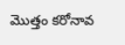మొత్తం కరోనావ